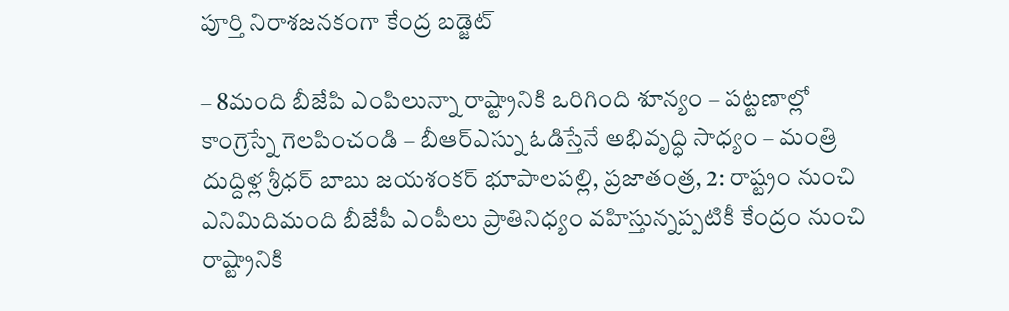పూర్తి నిరాశజనకంగా కేంద్ర బడ్జెట్

– 8మంది బీజేపి ఎంపిలున్నా రాష్ట్రానికి ఒరిగింది శూన్యం – పట్టణాల్లో కాంగ్రెస్నే గెలపించండి – బీఆర్ఎస్ను ఓడిస్తేనే అభివృద్ధి సాధ్యం – మంత్రి దుద్దిళ్ల శ్రీధర్ బాబు జయశంకర్ భూపాలపల్లి, ప్రజాతంత్ర, 2: రాష్ట్రం నుంచి ఎనిమిదిమంది బీజేపీ ఎంపీలు ప్రాతినిధ్యం వహిస్తున్నప్పటికీ కేంద్రం నుంచి రాష్ట్రానికి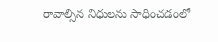రావాల్సిన నిధులను సాధించడంలో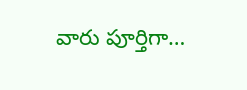వారు పూర్తిగా…